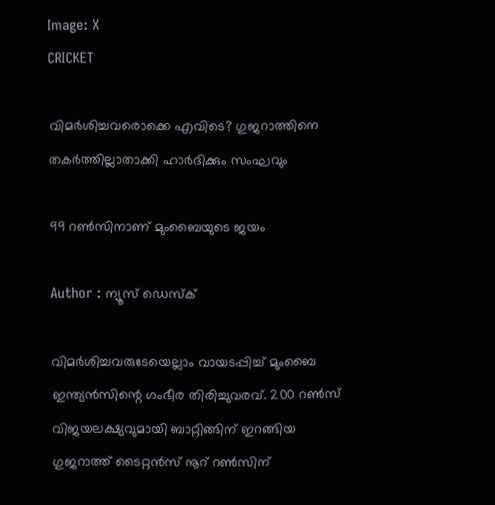Image: X
CRICKET

വിമര്‍ശിച്ചവരൊക്കെ എവിടെ? ഗുജറാത്തിനെ തകര്‍ത്തില്ലാതാക്കി ഹാര്‍ദിക്കും സംഘവും

99 റണ്‍സിനാണ് മുംബൈയുടെ ജയം

Author : ന്യൂസ് ഡെസ്ക്

വിമര്‍ശിച്ചവരുടേയെല്ലാം വായടപ്പിച്ച് മുംബൈ ഇന്ത്യന്‍സിന്റെ ഗംഭീര തിരിച്ചുവരവ്. 200 റണ്‍സ് വിജയലക്ഷ്യവുമായി ബാറ്റിങ്ങിന് ഇറങ്ങിയ ഗുജറാത്ത് ടൈറ്റന്‍സ് നൂറ് റണ്‍സിന്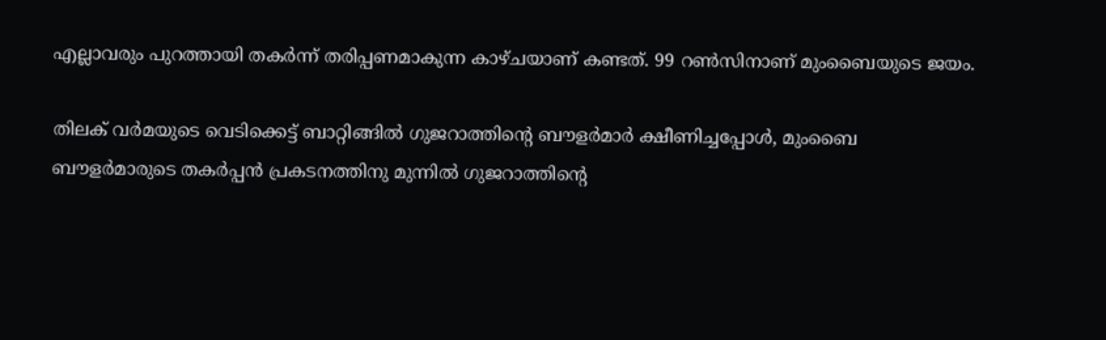എല്ലാവരും പുറത്തായി തകര്‍ന്ന് തരിപ്പണമാകുന്ന കാഴ്ചയാണ് കണ്ടത്. 99 റണ്‍സിനാണ് മുംബൈയുടെ ജയം.

തിലക് വര്‍മയുടെ വെടിക്കെട്ട് ബാറ്റിങ്ങില്‍ ഗുജറാത്തിന്റെ ബൗളര്‍മാര്‍ ക്ഷീണിച്ചപ്പോള്‍, മുംബൈ ബൗളര്‍മാരുടെ തകര്‍പ്പന്‍ പ്രകടനത്തിനു മുന്നില്‍ ഗുജറാത്തിന്റെ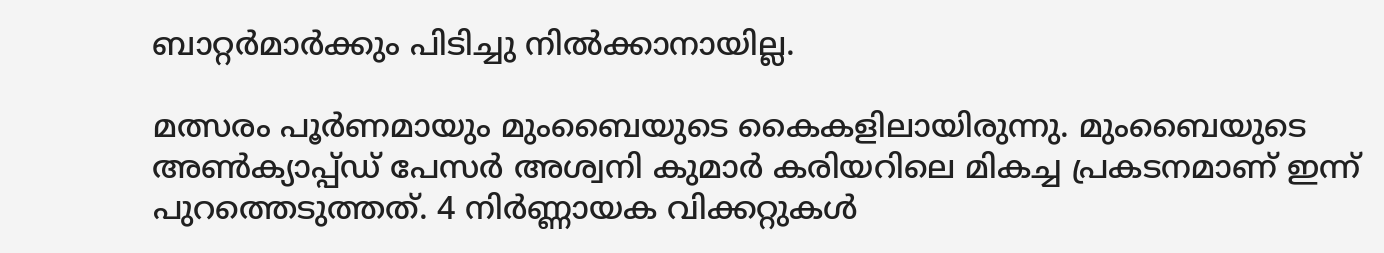ബാറ്റര്‍മാര്‍ക്കും പിടിച്ചു നില്‍ക്കാനായില്ല.

മത്സരം പൂര്‍ണമായും മുംബൈയുടെ കൈകളിലായിരുന്നു. മുംബൈയുടെ അണ്‍ക്യാപ്പ്ഡ് പേസര്‍ അശ്വനി കുമാര്‍ കരിയറിലെ മികച്ച പ്രകടനമാണ് ഇന്ന് പുറത്തെടുത്തത്. 4 നിര്‍ണ്ണായക വിക്കറ്റുകള്‍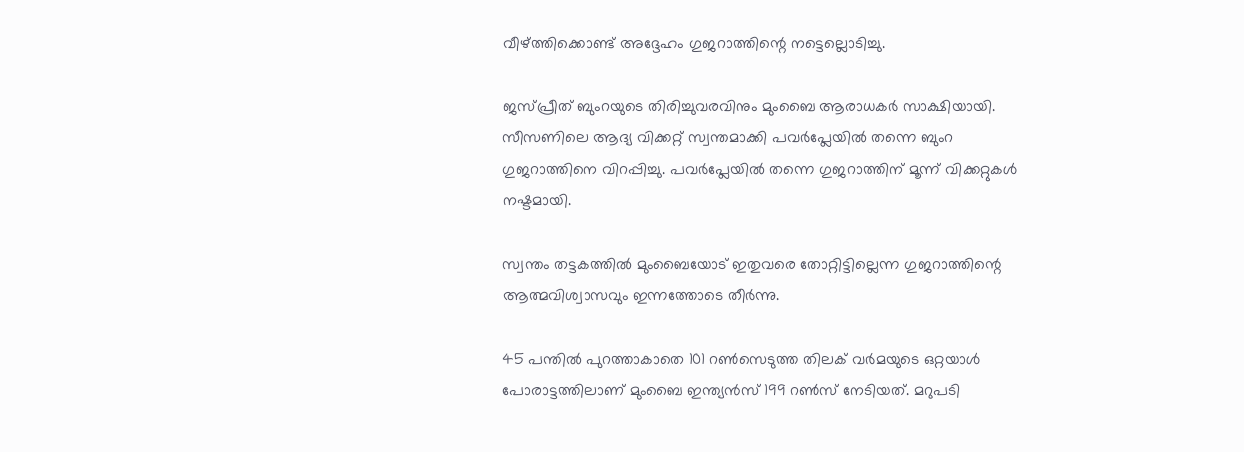വീഴ്ത്തിക്കൊണ്ട് അദ്ദേഹം ഗുജറാത്തിന്റെ നട്ടെല്ലൊടിച്ചു.

ജസ്പ്രീത് ബുംറയുടെ തിരിച്ചുവരവിനും മുംബൈ ആരാധകര്‍ സാക്ഷിയായി. സീസണിലെ ആദ്യ വിക്കറ്റ് സ്വന്തമാക്കി പവര്‍പ്ലേയില്‍ തന്നെ ബുംറ ഗുജറാത്തിനെ വിറപ്പിച്ചു. പവര്‍പ്ലേയില്‍ തന്നെ ഗുജറാത്തിന് മൂന്ന് വിക്കറ്റുകള്‍ നഷ്ടമായി.

സ്വന്തം തട്ടകത്തില്‍ മുംബൈയോട് ഇതുവരെ തോറ്റിട്ടില്ലെന്ന ഗുജറാത്തിന്റെ ആത്മവിശ്വാസവും ഇന്നത്തോടെ തീര്‍ന്നു.

45 പന്തില്‍ പുറത്താകാതെ 101 റണ്‍സെടുത്ത തിലക് വര്‍മയുടെ ഒറ്റയാള്‍ പോരാട്ടത്തിലാണ് മുംബൈ ഇന്ത്യന്‍സ് 199 റണ്‍സ് നേടിയത്. മറുപടി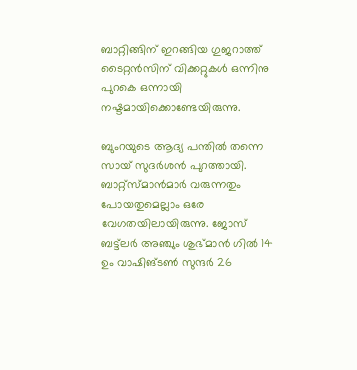ബാറ്റിങ്ങിന് ഇറങ്ങിയ ഗുജറാത്ത് ടൈറ്റന്‍സിന് വിക്കറ്റുകള്‍ ഒന്നിനു പുറകെ ഒന്നായി നഷ്ടമായിക്കൊണ്ടേയിരുന്നു.

ബുംറയുടെ ആദ്യ പന്തില്‍ തന്നെ സായ് സുദര്‍ശന്‍ പുറത്തായി. ബാറ്റ്‌സ്മാന്‍മാര്‍ വരുന്നതും പോയതുമെല്ലാം ഒരേ വേഗതയിലായിരുന്നു. ജോസ് ബട്ട്‌ലര്‍ അഞ്ചും ശുഭ്മാന്‍ ഗില്‍ 14 ഉം വാഷിങ്ടണ്‍ സുന്ദര്‍ 26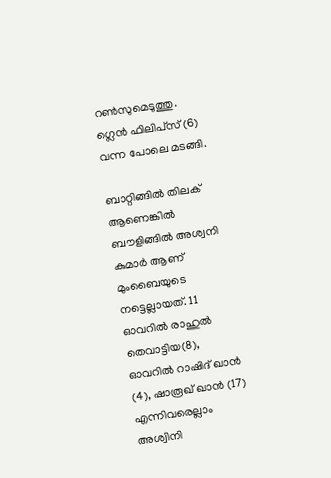റണ്‍സുമെടുത്തു. ഗ്ലെന്‍ ഫിലിപ്‌സ് (6) വന്ന പോലെ മടങ്ങി.

ബാറ്റിങ്ങില്‍ തിലക് ആണെങ്കില്‍ ബൗളിങ്ങില്‍ അശ്വനി കുമാര്‍ ആണ് മുംബൈയുടെ നട്ടെല്ലായത്. 11 ഓവറില്‍ രാഹുല്‍ തെവാട്ടിയ(8), ഓവറില്‍ റാഷിദ് ഖാന്‍ (4), ഷാരൂഖ് ഖാന്‍ (17) എന്നിവരെല്ലാം അശ്വിനി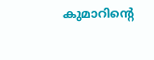കുമാറിന്റെ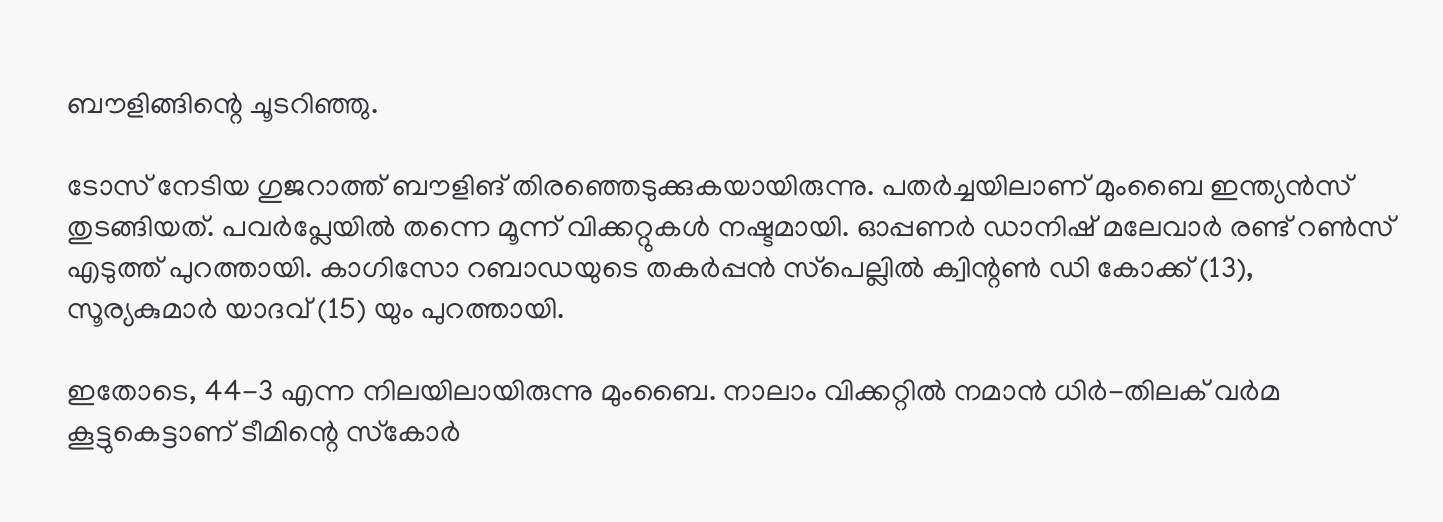ബൗളിങ്ങിന്റെ ചൂടറിഞ്ഞു.

ടോസ് നേടിയ ഗുജറാത്ത് ബൗളിങ് തിരഞ്ഞെടുക്കുകയായിരുന്നു. പതര്‍ച്ചയിലാണ് മുംബൈ ഇന്ത്യന്‍സ് തുടങ്ങിയത്. പവര്‍പ്ലേയില്‍ തന്നെ മൂന്ന് വിക്കറ്റുകള്‍ നഷ്ടമായി. ഓപ്പണര്‍ ഡാനിഷ് മലേവാര്‍ രണ്ട് റണ്‍സ് എടുത്ത് പുറത്തായി. കാഗിസോ റബാഡയുടെ തകര്‍പ്പന്‍ സ്‌പെല്ലില്‍ ക്വിന്റണ്‍ ഡി കോക്ക് (13), സൂര്യകുമാര്‍ യാദവ് (15) യും പുറത്തായി.

ഇതോടെ, 44-3 എന്ന നിലയിലായിരുന്നു മുംബൈ. നാലാം വിക്കറ്റില്‍ നമാന്‍ ധിര്‍-തിലക് വര്‍മ കൂട്ടുകെട്ടാണ് ടീമിന്റെ സ്‌കോര്‍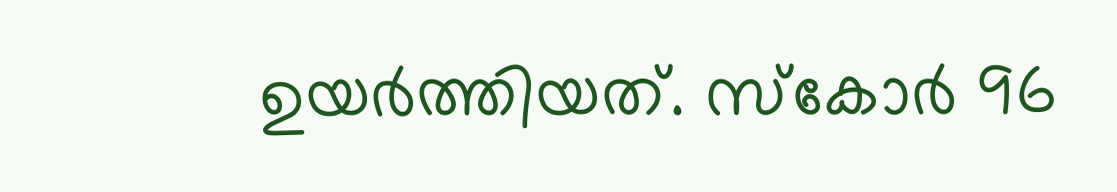ഉയര്‍ത്തിയത്. സ്‌കോര്‍ 96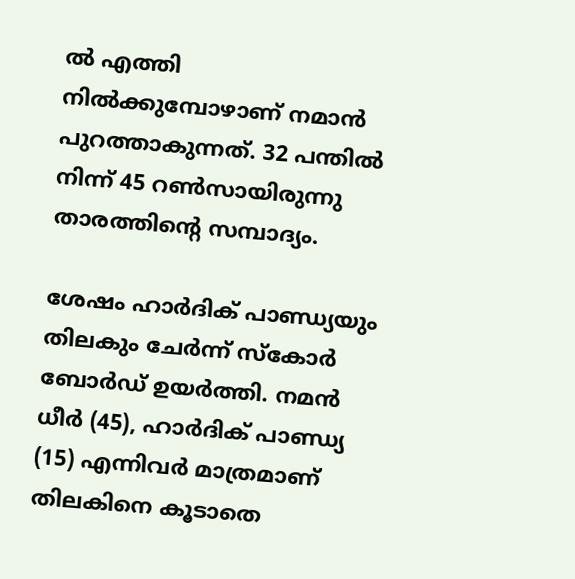ല്‍ എത്തി നില്‍ക്കുമ്പോഴാണ് നമാന്‍ പുറത്താകുന്നത്. 32 പന്തില്‍ നിന്ന് 45 റണ്‍സായിരുന്നു താരത്തിന്റെ സമ്പാദ്യം.

ശേഷം ഹാര്‍ദിക് പാണ്ഡ്യയും തിലകും ചേര്‍ന്ന് സ്‌കോര്‍ ബോര്‍ഡ് ഉയര്‍ത്തി. നമന്‍ ധീര്‍ (45), ഹാര്‍ദിക് പാണ്ഡ്യ (15) എന്നിവര്‍ മാത്രമാണ് തിലകിനെ കൂടാതെ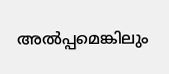അല്‍പ്പമെങ്കിലും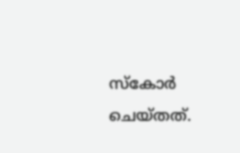സ്‌കോര്‍ ചെയ്തത്.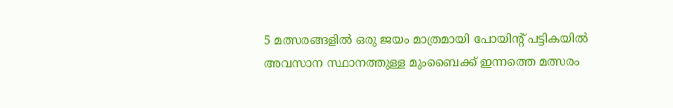5 മത്സരങ്ങളില്‍ ഒരു ജയം മാത്രമായി പോയിന്റ് പട്ടികയില്‍ അവസാന സ്ഥാനത്തുള്ള മുംബൈക്ക് ഇന്നത്തെ മത്സരം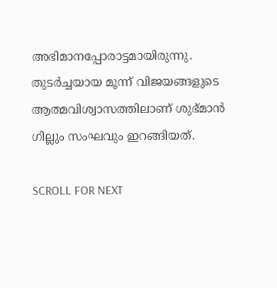അഭിമാനപ്പോരാട്ടമായിരുന്നു. തുടര്‍ച്ചയായ മൂന്ന് വിജയങ്ങളുടെ ആത്മവിശ്വാസത്തിലാണ് ശുഭ്മാന്‍ ഗില്ലും സംഘവും ഇറങ്ങിയത്.

SCROLL FOR NEXT